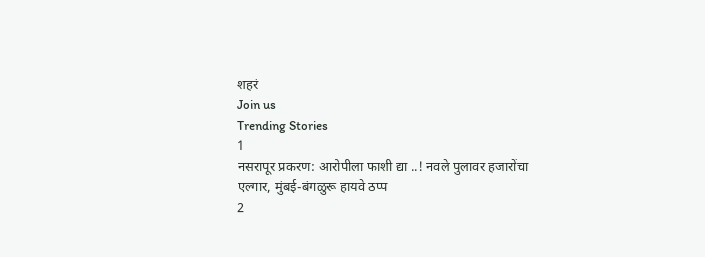शहरं
Join us
Trending Stories
1
नसरापूर प्रकरण: आरोपीला फाशी द्या ..! नवले पुलावर हजारोंचा एल्गार, मुंबई-बंगळुरू हायवे ठप्प
2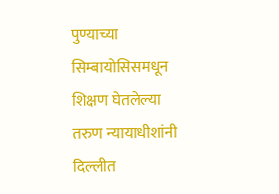पुण्याच्या सिम्बायोसिसमधून शिक्षण घेतलेल्या तरुण न्यायाधीशांनी दिल्लीत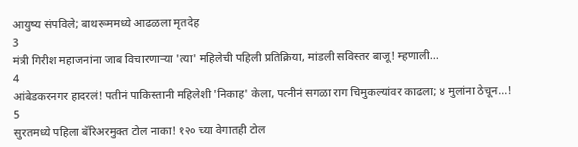आयुष्य संपविले; बाथरूममध्ये आढळला मृतदेह
3
मंत्री गिरीश महाजनांना जाब विचारणाऱ्या 'त्या' महिलेची पहिली प्रतिक्रिया, मांडली सविस्तर बाजू! म्हणाली...
4
आंबेडकरनगर हादरलं! पतीनं पाकिस्तानी महिलेशी 'निकाह' केला, पत्नीनं सगळा राग चिमुकल्यांवर काढला; ४ मुलांना ठेचून...!
5
सुरतमध्ये पहिला बॅरिअरमुक्त टोल नाका! १२० च्या वेगातही टोल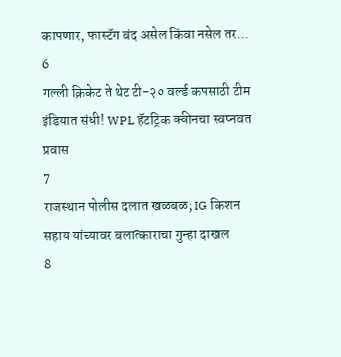कापणार, फास्टॅग बंद असेल किंवा नसेल तर...
6
गल्ली क्रिकेट ते थेट टी-२० वर्ल्ड कपसाठी टीम इंडियात संधी! WPL हॅटट्रिक क्वीनचा स्वप्नवत प्रवास
7
राजस्थान पोलीस दलात खळबळ; IG किशन सहाय यांच्यावर बलात्काराचा गुन्हा दाखल
8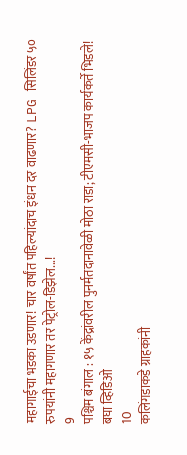महागाईचा भडका उडणार! चार वर्षांत पहिल्यांदाच इंधन दर वाढणार? LPG सिलिंडर ५० रुपयांनी महागणार तर पेट्रोल-डिझेल...!
9
पश्चिम बंगाल : १५ केंद्रांवरील पुनर्मतदानावेळी मोठा राडा; टीएमसी-भाजप कार्यकर्ते भिडले! बघा व्हिडिओ
10
कलिंगडाकडे ग्राहकांनी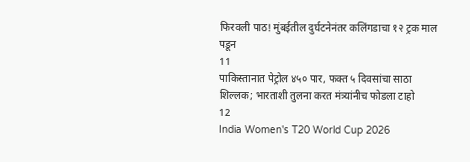फिरवली पाठ! मुंबईतील दुर्घटनेनंतर कलिंगडाचा १२ ट्रक माल पडून
11
पाकिस्तानात पेट्रोल ४५० पार, फक्त ५ दिवसांचा साठा शिल्लक; भारताशी तुलना करत मंत्र्यांनीच फोडला टाहो
12
India Women's T20 World Cup 2026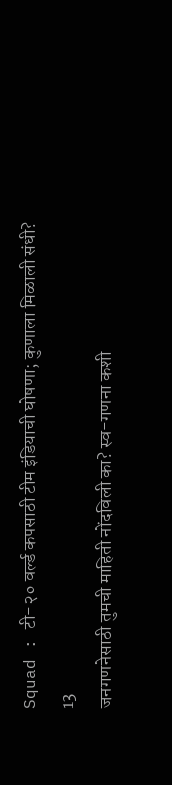Squad : टी-२० वर्ल्ड कपसाठी टीम इंडियाची घोषणा; कुणाला मिळाली संधी?
13
जनगणनेसाठी तुमची माहिती नोंदविली का? स्व-गणना कशी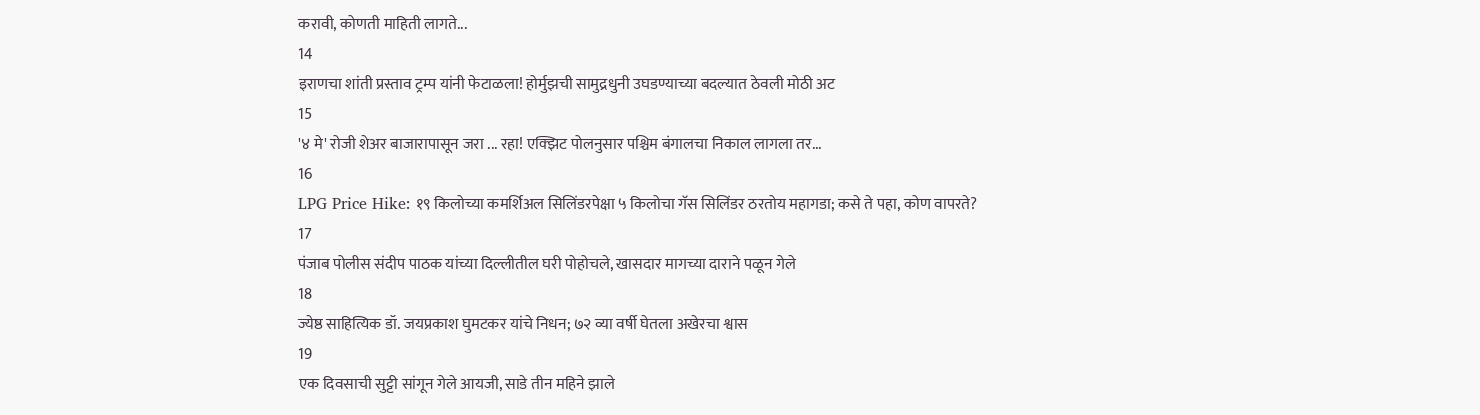करावी, कोणती माहिती लागते...
14
इराणचा शांती प्रस्ताव ट्रम्प यांनी फेटाळला! होर्मुझची सामुद्रधुनी उघडण्याच्या बदल्यात ठेवली मोठी अट
15
'४ मे' रोजी शेअर बाजारापासून जरा ... रहा! एक्झिट पोलनुसार पश्चिम बंगालचा निकाल लागला तर...
16
LPG Price Hike: १९ किलोच्या कमर्शिअल सिलिंडरपेक्षा ५ किलोचा गॅस सिलिंडर ठरतोय महागडा; कसे ते पहा, कोण वापरते?
17
पंजाब पोलीस संदीप पाठक यांच्या दिल्लीतील घरी पोहोचले, खासदार मागच्या दाराने पळून गेले
18
ज्येष्ठ साहित्यिक डॉ. जयप्रकाश घुमटकर यांचे निधन; ७२ व्या वर्षी घेतला अखेरचा श्वास
19
एक दिवसाची सुट्टी सांगून गेले आयजी, साडे तीन महिने झाले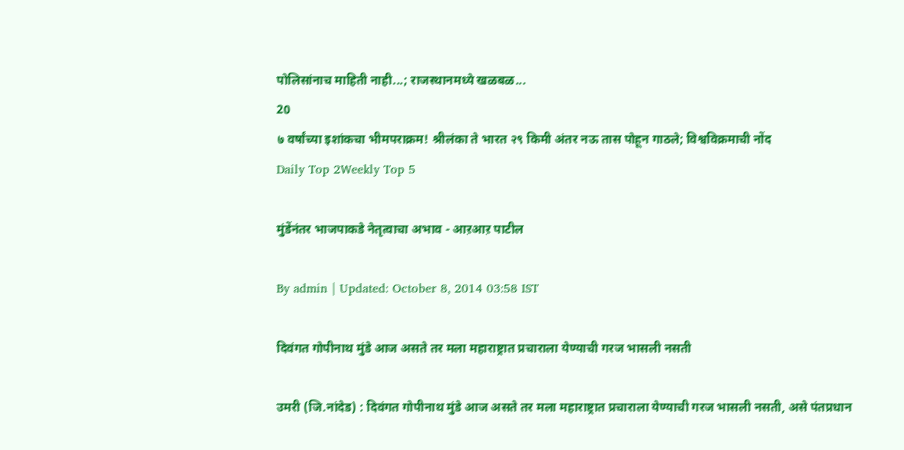पोलिसांनाच माहिती नाही...; राजस्थानमध्ये खळबळ...
20
७ वर्षांच्या इशांकचा भीमपराक्रम! श्रीलंका ते भारत २९ किमी अंतर नऊ तास पोहून गाठले; विश्वविक्रमाची नोंद
Daily Top 2Weekly Top 5

मुंडेंनंतर भाजपाकडे नेतृत्वाचा अभाव - आऱआऱ पाटील

By admin | Updated: October 8, 2014 03:58 IST

दिवंगत गोपीनाथ मुंडे आज असते तर मला महाराष्ट्रात प्रचाराला येण्याची गरज भासली नसती

उमरी (जि.नांदेड) : दिवंगत गोपीनाथ मुंडे आज असते तर मला महाराष्ट्रात प्रचाराला येण्याची गरज भासली नसती, असे पंतप्रधान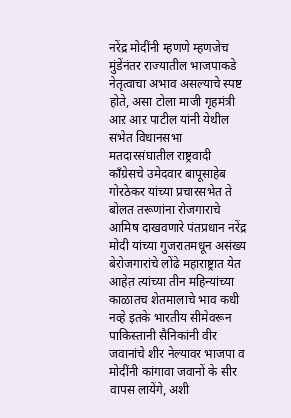नरेंद्र मोदींनी म्हणणे म्हणजेच मुंडेंनंतर राज्यातील भाजपाकडे नेतृत्वाचा अभाव असल्याचे स्पष्ट होते, असा टोला माजी गृहमंत्री आऱ आऱ पाटील यांनी येथील सभेत विधानसभा मतदारसंघातील राष्ट्रवादी काँग्रेसचे उमेदवार बापूसाहेब गोरठेकर यांच्या प्रचारसभेत ते बोलत तरूणांना रोजगाराचे आमिष दाखवणारे पंतप्रधान नरेंद्र मोदी यांच्या गुजरातमधून असंख्य बेरोजगारांचे लोंढे महाराष्ट्रात येत आहेत़ त्यांच्या तीन महिन्यांच्या काळातच शेतमालाचे भाव कधी नव्हे इतके भारतीय सीमेवरून पाकिस्तानी सैनिकांनी वीर जवानांचे शीर नेल्यावर भाजपा व मोदींनी कांगावा जवानों के सीर वापस लायेंगे, अशी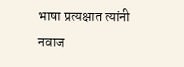भाषा प्रत्यक्षात त्यांनी नवाज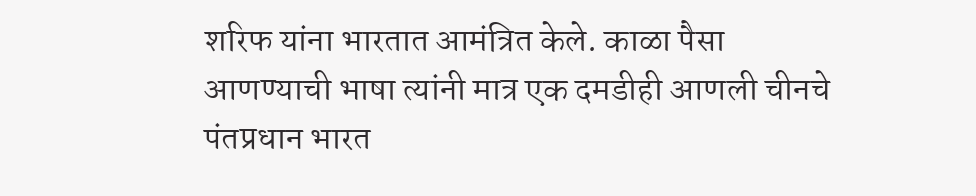शरिफ यांना भारतात आमंत्रित केले. काळा पैसा आणण्याची भाषा त्यांनी मात्र एक दमडीही आणली चीनचे पंतप्रधान भारत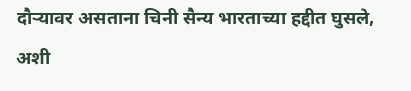दौऱ्यावर असताना चिनी सैन्य भारताच्या हद्दीत घुसले, अशी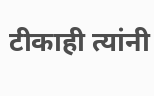टीकाही त्यांनी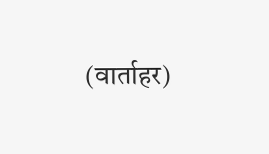(वार्ताहर)